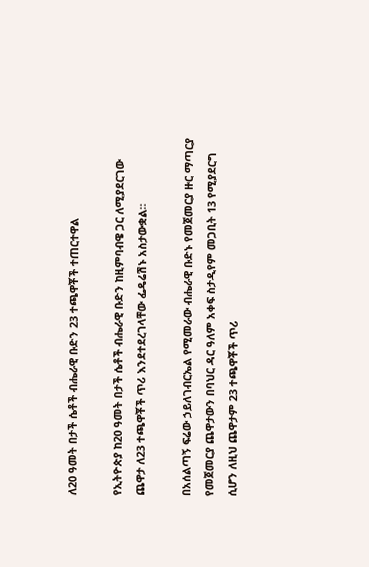ለ20 ዓመት በታች ሴቶች ብሔራዊ ቡድን 23 ተጫዋቾች ተጠርተዋል

የኢትዮጵያ ከ20 ዓመት በታች ሴቶች ብሔራዊ ቡድን ከዚምባብዌ ጋር ለሚያደርገው ጨዋታ ለ23 ተጫዋቾች ጥሪ እንደተደረገላቸው ፌዴሬሽኑ አስታውቋል።

በአሰልጣኝ ፍሬው ኃይለገብርኤል የሚመራው ብሔራዊ ቡድኑ የመጀመርያ ዙር ማጣርያ የመጀመርያ ጨዋታውን በባህር ዳር ዓለም አቀፍ ስታዲየም መጋቢት 13 የሚያደርግ ሲሆን ለዚህ ጨዋታም 23 ተጫዋቾች ጥሪ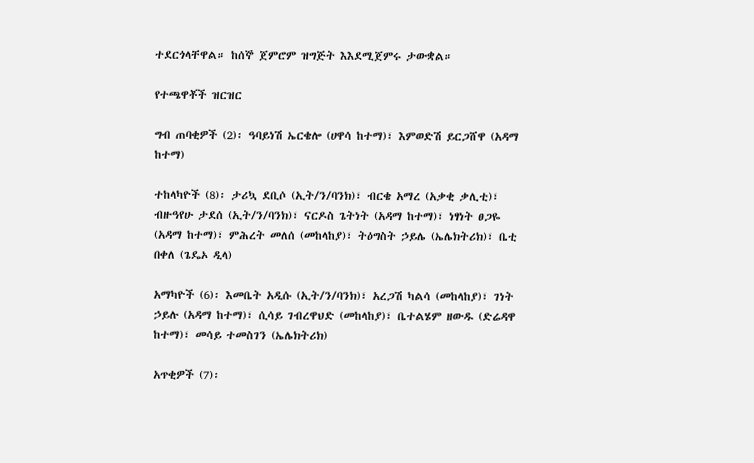ተደርጎላቸዋል። ከሰኞ ጀምሮም ዝግጅት እእደሚጀምሩ ታውቋል።

የተጫዋቾች ዝርዝር

ግብ ጠባቂዎች (2)፡ ዓባይነሽ ኤርቄሎ (ሀዋሳ ከተማ)፣ እምወድሽ ይርጋሸዋ (አዳማ ከተማ)

ተከላካዮች (8)፡ ታሪኳ ደቢሶ (ኢት/ን/ባንክ)፣ ብርቄ አማረ (አቃቂ ቃሊቲ)፣ ብዙዓየሁ ታደሰ (ኢት/ን/ባንክ)፣ ናርዶስ ጌትነት (አዳማ ከተማ)፣ ነፃነት ፀጋዬ (አዳማ ከተማ)፣ ምሕረት መለሰ (መከላከያ)፣ ትዕግስት ኃይሌ (ኤሌክትሪክ)፣ ቤቲ በቀለ (ጌዴኦ ዲላ)

አማካዮች (6)፡ እመቤት አዲሱ (ኢት/ን/ባንክ)፣ አረጋሽ ካልሳ (መከላከያ)፣ ገነት ኃይሉ (አዳማ ከተማ)፣ ሲሳይ ገብረዋህድ (መከላከያ)፣ ቤተልሄም ዘውዱ (ድሬዳዋ ከተማ)፣ መሳይ ተመስገን (ኤሌክትሪክ)

አጥቂዎች (7)፡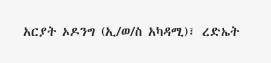አርያት ኦዶንግ (ኢ/ወ/ስ አካዳሚ)፣ ረድኤት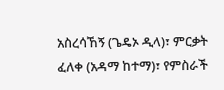አስረሳኸኝ (ጌዴኦ ዲላ)፣ ምርቃት ፈለቀ (አዳማ ከተማ)፣ የምስራች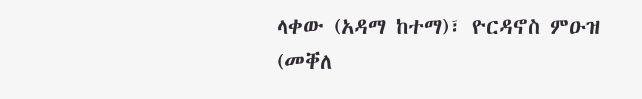ላቀው (አዳማ ከተማ)፣ ዮርዳኖስ ምዑዝ (መቐለ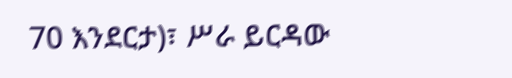70 እንደርታ)፣ ሥራ ይርዳው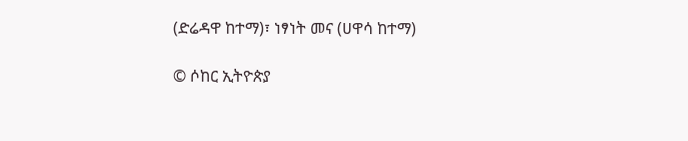(ድሬዳዋ ከተማ)፣ ነፃነት መና (ሀዋሳ ከተማ)

© ሶከር ኢትዮጵያ